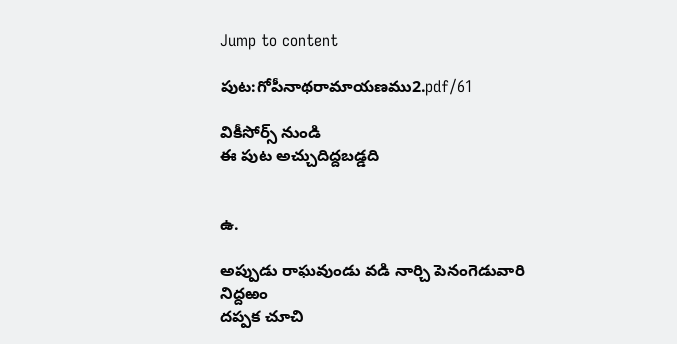Jump to content

పుట:గోపీనాథరామాయణము2.pdf/61

వికీసోర్స్ నుండి
ఈ పుట అచ్చుదిద్దబడ్డది


ఉ.

అప్పుడు రాఘవుండు వడి నార్చి పెనంగెడువారి నిద్దఱం
దప్పక చూచి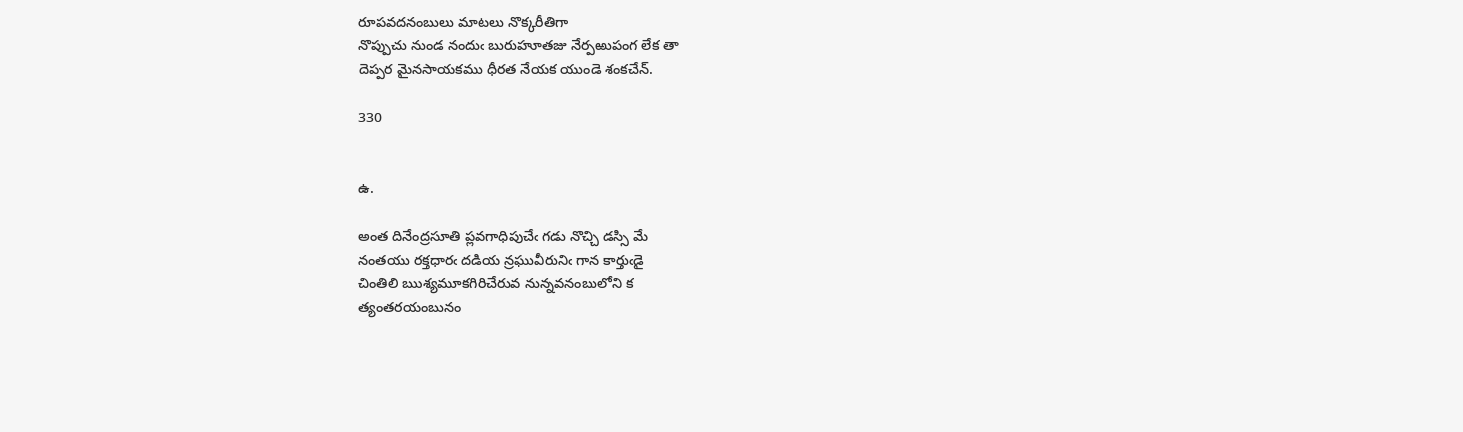రూపవదనంబులు మాటలు నొక్కరీతిగా
నొప్పుచు నుండ నందుఁ బురుహూతజు నేర్పఱుపంగ లేక తా
దెప్పర మైనసాయకము ధీరత నేయక యుండె శంకచేన్.

330


ఉ.

అంత దినేంద్రసూతి ప్లవగాధిపుచేఁ గడు నొచ్చి డస్సి మే
నంతయు రక్తధారఁ దడియ న్రఘువీరునిఁ గాన కార్తుఁడై
చింతిలి ఋశ్యమూకగిరిచేరువ నున్నవనంబులోని క
త్యంతరయంబునం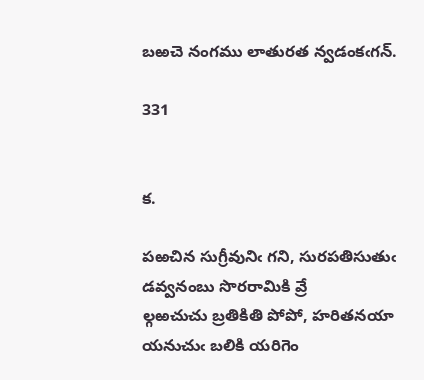బఱచె నంగము లాతురత న్వడంకఁగన్.

331


క.

పఱచిన సుగ్రీవునిఁ గని, సురపతిసుతుఁ డవ్వనంబు సొరరామికి వ్రే
ల్గఱచుచు బ్రతికితి పోపో, హరితనయా యనుచుఁ బలికి యరిగెం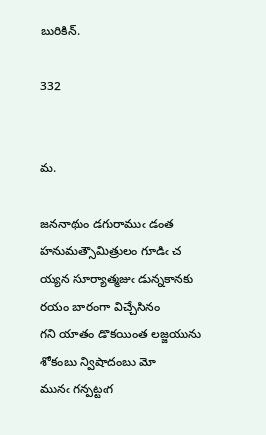బురికిన్.

332


మ.

జననాథుం డగురాముఁ డంత హనుమత్సౌమిత్రులం గూడిఁ చ
య్యన సూర్యాత్మజుఁ డున్నకానకు రయం బారంగా విచ్చేసినం
గని యాతం డొకయింత లజ్జయును శోకంబు న్విషాదంబు మో
మునఁ గన్పట్టఁగ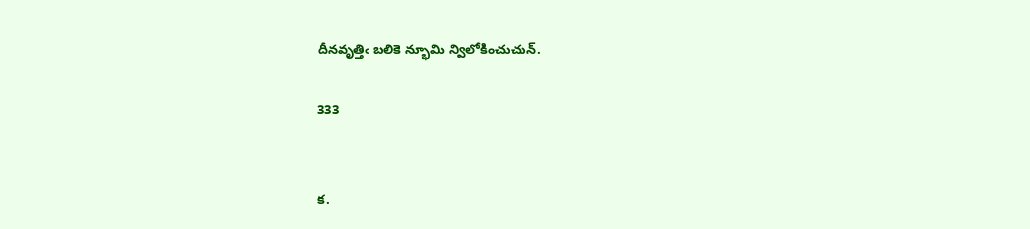దీనవృత్తిఁ బలికె న్భూమి న్విలోకించుచున్.

333


క.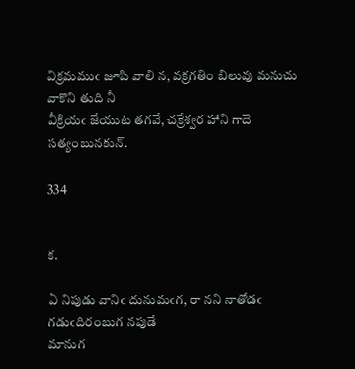విక్రమముఁ జూపి వాలి న, వక్రగతిం బిలువు మనుచు వాకొని తుది నీ
వీక్రియఁ జేయుట తగవే, చక్రేశ్వర హాని గాదె సత్యంబునకున్.

334


క.

ఏ నిపుడు వానిఁ దునుమఁగ, రా నని నాతోడఁ గడుఁదిరంబుగ నపుడే
మానుగ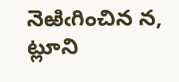నెఱిఁగించిన న, ట్లూని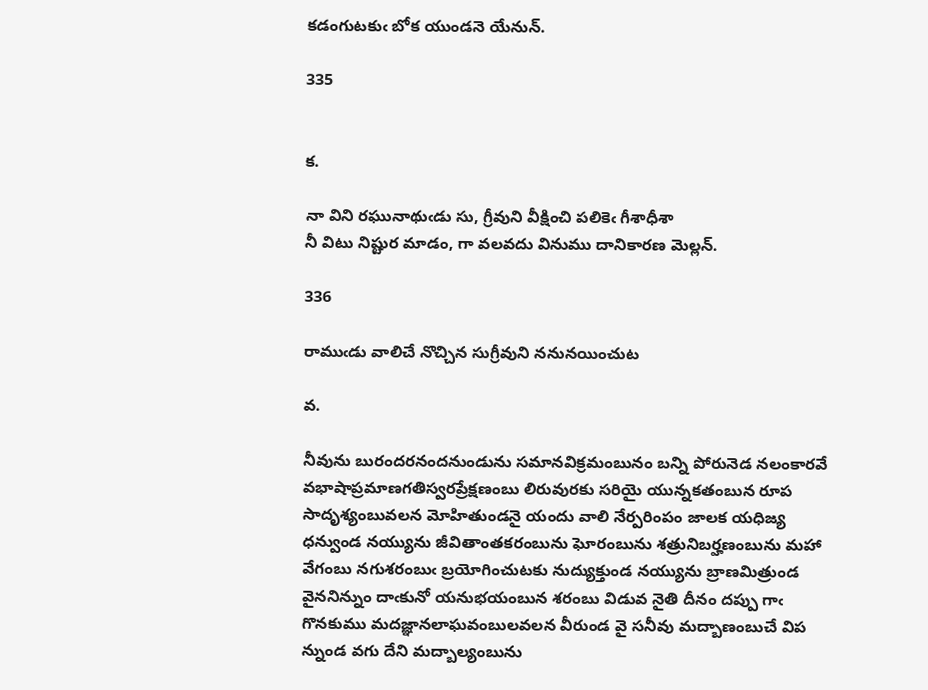కడంగుటకుఁ బోక యుండనె యేనున్.

335


క.

నా విని రఘునాథుఁడు సు, గ్రీవుని వీక్షించి పలికెఁ గీశాధీశా
నీ విటు నిష్టుర మాడం, గా వలవదు వినుము దానికారణ మెల్లన్.

336

రాముఁడు వాలిచే నొచ్చిన సుగ్రీవుని ననునయించుట

వ.

నీవును బురందరనందనుండును సమానవిక్రమంబునం బన్ని పోరునెడ నలంకారవే
వభాషాప్రమాణగతిస్వరప్రేక్షణంబు లిరువురకు సరియై యున్నకతంబున రూప
సాదృశ్యంబువలన మోహితుండనై యందు వాలి నేర్పరింపం జాలక యధిజ్య
ధన్వుండ నయ్యును జీవితాంతకరంబును ఘోరంబును శత్రునిబర్హణంబును మహా
వేగంబు నగుశరంబుఁ బ్రయోగించుటకు నుద్యుక్తుండ నయ్యును బ్రాణమిత్రుండ
వైననిన్నుం దాఁకునో యనుభయంబున శరంబు విడువ నైతి దీనం దప్పు గాఁ
గొనకుము మదజ్ఞానలాఘవంబులవలన వీరుండ వై సనీవు మద్బాణంబుచే విప
న్నుండ వగు దేని మద్బాల్యంబును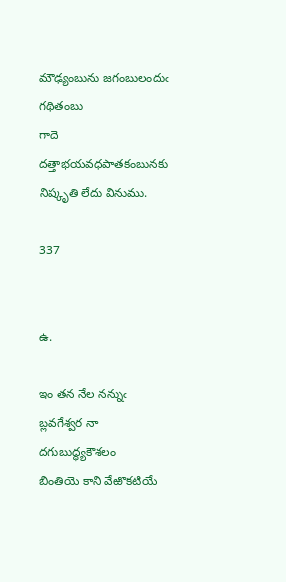మౌఢ్యంబును జగంబులందుఁ గథితంబు
గాదె దత్తాభయవధపాతకంబునకు నిష్కృతి లేదు వినుము.

337


ఉ.

ఇం తన నేల నన్నుఁ బ్లవగేశ్వర నా దగుబుద్ధ్యకౌశలం
బింతియె కాని వేఱొకటియే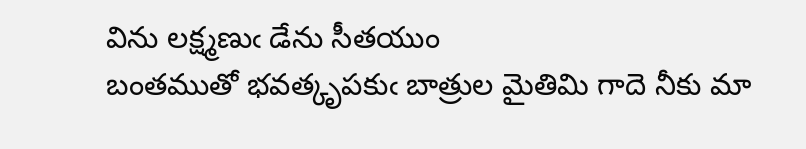విను లక్ష్మణుఁ డేను సీతయుం
బంతముతో భవత్కృపకుఁ బాత్రుల మైతిమి గాదె నీకు మా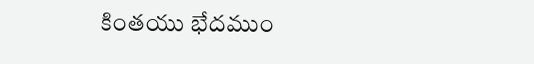కింతయు భేదముం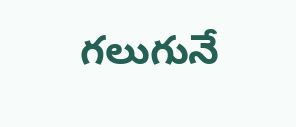గలుగునే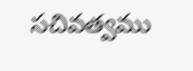సచివత్వము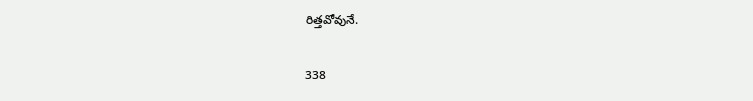రిత్తవోవునే.

338